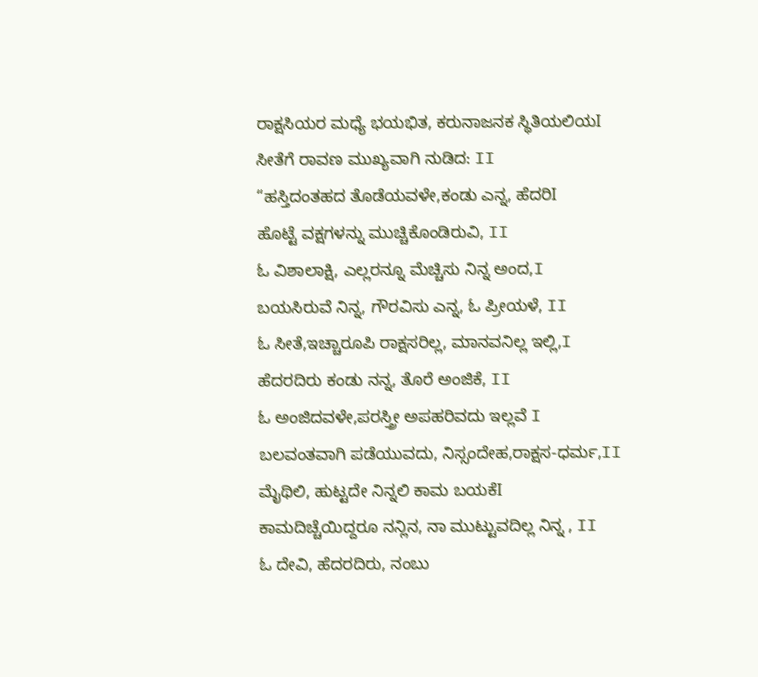ರಾಕ್ಷಸಿಯರ ಮಧ್ಯೆ ಭಯಭಿತ, ಕರುನಾಜನಕ ಸ್ಥಿತಿಯಲಿಯI
ಸೀತೆಗೆ ರಾವಣ ಮುಖ್ಯವಾಗಿ ನುಡಿದ: II
“ಹಸ್ತಿದಂತಹದ ತೊಡೆಯವಳೇ,ಕಂಡು ಎನ್ನ, ಹೆದರಿI
ಹೊಟ್ಟೆ ವಕ್ಷಗಳನ್ನು ಮುಚ್ಚಿಕೊಂಡಿರುವಿ, II
ಓ ವಿಶಾಲಾಕ್ಷಿ, ಎಲ್ಲರನ್ನೂ ಮೆಚ್ಚಿಸು ನಿನ್ನ ಅಂದ,I
ಬಯಸಿರುವೆ ನಿನ್ನ, ಗೌರವಿಸು ಎನ್ನ, ಓ ಪ್ರೀಯಳೆ, II
ಓ ಸೀತೆ,ಇಚ್ಚಾರೂಪಿ ರಾಕ್ಷಸರಿಲ್ಲ, ಮಾನವನಿಲ್ಲ ಇಲ್ಲಿ,I
ಹೆದರದಿರು ಕಂಡು ನನ್ನ, ತೊರೆ ಅಂಜಿಕೆ, II
ಓ ಅಂಜಿದವಳೇ,ಪರಸ್ತ್ರೀ ಅಪಹರಿವದು ಇಲ್ಲವೆ I
ಬಲವಂತವಾಗಿ ಪಡೆಯುವದು, ನಿಸ್ಸಂದೇಹ,ರಾಕ್ಷಸ-ಧರ್ಮ,II
ಮೈಥಿಲಿ, ಹುಟ್ಟದೇ ನಿನ್ನಲಿ ಕಾಮ ಬಯಕೆI
ಕಾಮದಿಚ್ಚೆಯಿದ್ದರೂ ನನ್ಲಿನ, ನಾ ಮುಟ್ಟುವದಿಲ್ಲ ನಿನ್ನ , II
ಓ ದೇವಿ, ಹೆದರದಿರು, ನಂಬು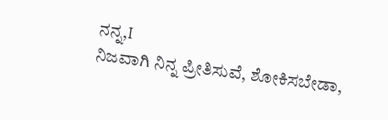ನನ್ನ,I
ನಿಜವಾಗಿ ನಿನ್ನ ಪ್ರೀತಿಸುವೆ, ಶೋಕಿಸಬೇಡಾ,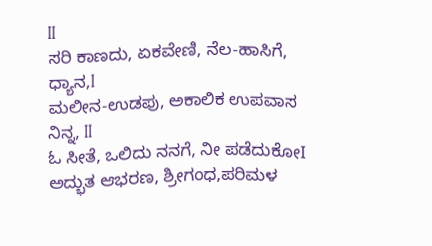II
ಸರಿ ಕಾಣದು, ಏಕವೇಣಿ, ನೆಲ-ಹಾಸಿಗೆ, ಧ್ಯಾನ,I
ಮಲೀನ-ಉಡಪು, ಅಕಾಲಿಕ ಉಪವಾಸ ನಿನ್ನ, II
ಓ ಸೀತೆ, ಒಲಿದು ನನಗೆ, ನೀ ಪಡೆದುಕೋI
ಅದ್ಭುತ ಆಭರಣ, ಶ್ರೀಗಂಧ,ಪರಿಮಳ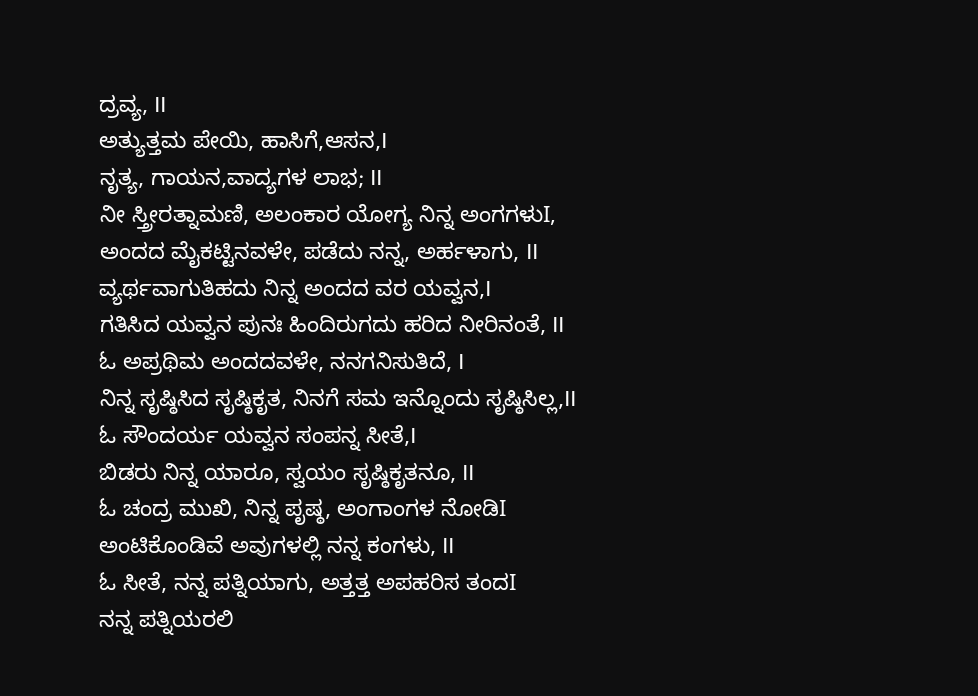ದ್ರವ್ಯ, II
ಅತ್ಯುತ್ತಮ ಪೇಯಿ, ಹಾಸಿಗೆ,ಆಸನ,I
ನೃತ್ಯ, ಗಾಯನ,ವಾದ್ಯಗಳ ಲಾಭ; II
ನೀ ಸ್ತ್ರೀರತ್ನಾಮಣಿ, ಅಲಂಕಾರ ಯೋಗ್ಯ ನಿನ್ನ ಅಂಗಗಳುI,
ಅಂದದ ಮೈಕಟ್ಟಿನವಳೇ, ಪಡೆದು ನನ್ನ, ಅರ್ಹಳಾಗು, II
ವ್ಯರ್ಥವಾಗುತಿಹದು ನಿನ್ನ ಅಂದದ ವರ ಯವ್ವನ,I
ಗತಿಸಿದ ಯವ್ವನ ಪುನಃ ಹಿಂದಿರುಗದು ಹರಿದ ನೀರಿನಂತೆ, II
ಓ ಅಪ್ರಥಿಮ ಅಂದದವಳೇ, ನನಗನಿಸುತಿದೆ, I
ನಿನ್ನ ಸೃಷ್ಠಿಸಿದ ಸೃಷ್ಠಿಕೃತ, ನಿನಗೆ ಸಮ ಇನ್ನೊಂದು ಸೃಷ್ಠಿಸಿಲ್ಲ,II
ಓ ಸೌಂದರ್ಯ ಯವ್ವನ ಸಂಪನ್ನ ಸೀತೆ,I
ಬಿಡರು ನಿನ್ನ ಯಾರೂ, ಸ್ವಯಂ ಸೃಷ್ಠಿಕೃತನೂ, II
ಓ ಚಂದ್ರ ಮುಖಿ, ನಿನ್ನ ಪೃಷ್ಠ, ಅಂಗಾಂಗಳ ನೋಡಿI
ಅಂಟಿಕೊಂಡಿವೆ ಅವುಗಳಲ್ಲಿ ನನ್ನ ಕಂಗಳು, II
ಓ ಸೀತೆ, ನನ್ನ ಪತ್ನಿಯಾಗು, ಅತ್ತತ್ತ ಅಪಹರಿಸ ತಂದI
ನನ್ನ ಪತ್ನಿಯರಲಿ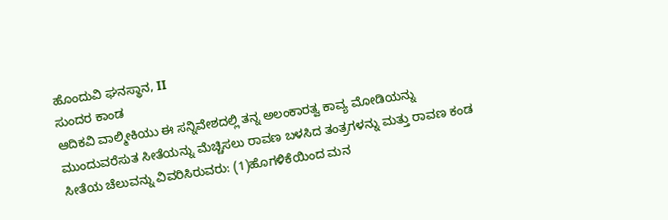ಹೊಂದುವಿ ಘನಸ್ಥಾನ, II
ಸುಂದರ ಕಾಂಡ
ಆದಿಕವಿ ವಾಲ್ಮೀಕಿಯು ಈ ಸನ್ನಿವೇಶದಲ್ಲಿ ತನ್ನ ಅಲಂಕಾರತ್ವ ಕಾವ್ಯ ಮೋಡಿಯನ್ನು ಮುಂದುವರೆಸುತ ಸೀತೆಯನ್ನು ಮೆಚ್ಚಿಸಲು ರಾವಣ ಬಳಸಿದ ತಂತ್ರಗಳನ್ನು ಮತ್ತು ರಾವಣ ಕಂಡ ಸೀತೆಯ ಚೆಲುವನ್ನು ವಿವರಿಸಿರುವರು: (1)ಹೊಗಳಿಕೆಯಿಂದ ಮನ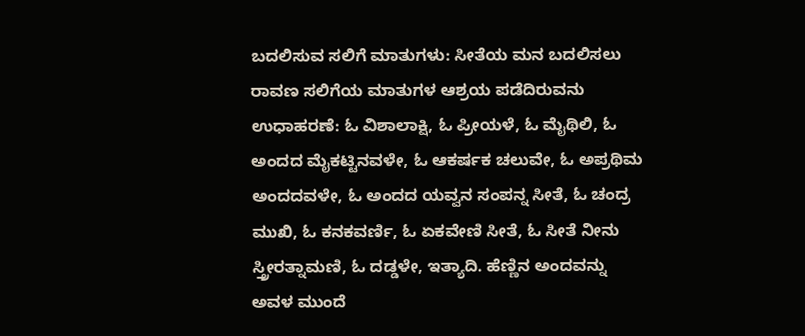ಬದಲಿಸುವ ಸಲಿಗೆ ಮಾತುಗಳು: ಸೀತೆಯ ಮನ ಬದಲಿಸಲು ರಾವಣ ಸಲಿಗೆಯ ಮಾತುಗಳ ಆಶ್ರಯ ಪಡೆದಿರುವನು ಉಧಾಹರಣೆ: ಓ ವಿಶಾಲಾಕ್ಷಿ, ಓ ಪ್ರೀಯಳೆ, ಓ ಮೈಥಿಲಿ, ಓ ಅಂದದ ಮೈಕಟ್ಟಿನವಳೇ, ಓ ಆಕರ್ಷಕ ಚಲುವೇ, ಓ ಅಪ್ರಥಿಮ ಅಂದದವಳೇ, ಓ ಅಂದದ ಯವ್ವನ ಸಂಪನ್ನ ಸೀತೆ, ಓ ಚಂದ್ರ ಮುಖಿ, ಓ ಕನಕವರ್ಣಿ, ಓ ಏಕವೇಣಿ ಸೀತೆ, ಓ ಸೀತೆ ನೀನು ಸ್ತ್ರೀರತ್ನಾಮಣಿ, ಓ ದಡ್ಡಳೇ, ಇತ್ಯಾದಿ. ಹೆಣ್ಣಿನ ಅಂದವನ್ನು ಅವಳ ಮುಂದೆ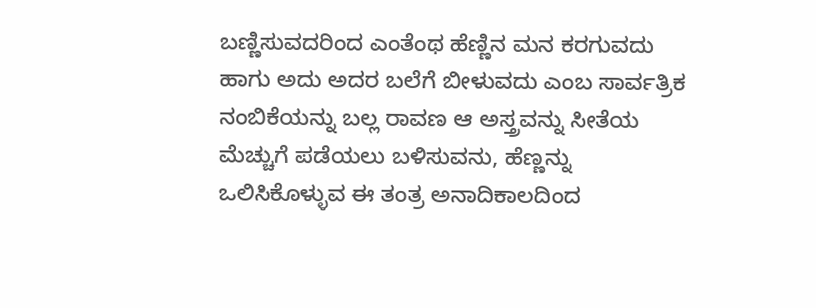ಬಣ್ಣಿಸುವದರಿಂದ ಎಂತೆಂಥ ಹೆಣ್ಣಿನ ಮನ ಕರಗುವದು ಹಾಗು ಅದು ಅದರ ಬಲೆಗೆ ಬೀಳುವದು ಎಂಬ ಸಾರ್ವತ್ರಿಕ ನಂಬಿಕೆಯನ್ನು ಬಲ್ಲ ರಾವಣ ಆ ಅಸ್ತ್ರವನ್ನು ಸೀತೆಯ ಮೆಚ್ಚುಗೆ ಪಡೆಯಲು ಬಳಿಸುವನು, ಹೆಣ್ಣನ್ನು ಒಲಿಸಿಕೊಳ್ಳುವ ಈ ತಂತ್ರ ಅನಾದಿಕಾಲದಿಂದ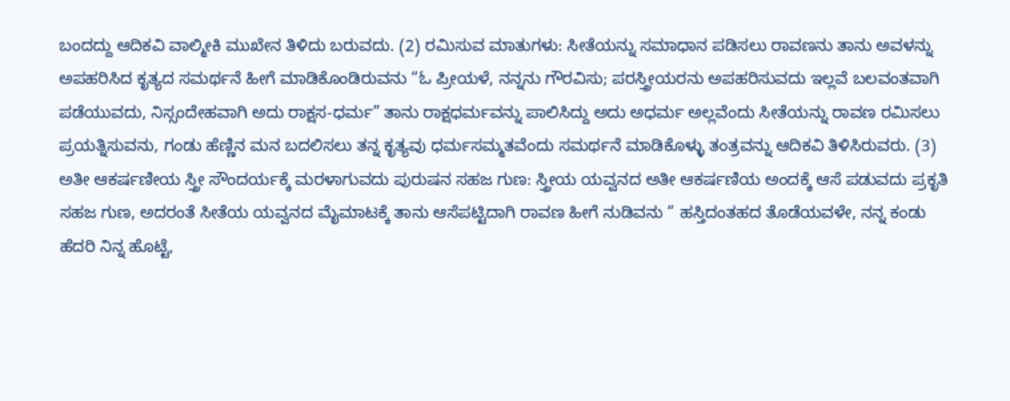ಬಂದದ್ದು ಆದಿಕವಿ ವಾಲ್ಮೀಕಿ ಮುಖೇನ ತಿಳಿದು ಬರುವದು. (2) ರಮಿಸುವ ಮಾತುಗಳು: ಸೀತೆಯನ್ನು ಸಮಾಧಾನ ಪಡಿಸಲು ರಾವಣನು ತಾನು ಅವಳನ್ನು ಅಪಹರಿಸಿದ ಕೃತ್ಯದ ಸಮರ್ಥನೆ ಹೀಗೆ ಮಾಡಿಕೊಂಡಿರುವನು “ಓ ಪ್ರೀಯಳೆ, ನನ್ನನು ಗೌರವಿಸು; ಪರಸ್ತ್ರೀಯರನು ಅಪಹರಿಸುವದು ಇಲ್ಲವೆ ಬಲವಂತವಾಗಿ ಪಡೆಯುವದು, ನಿಸ್ಸಂದೇಹವಾಗಿ ಅದು ರಾಕ್ಷಸ-ಧರ್ಮ” ತಾನು ರಾಕ್ಷಧರ್ಮವನ್ನು ಪಾಲಿಸಿದ್ದು ಅದು ಅಧರ್ಮ ಅಲ್ಲವೆಂದು ಸೀತೆಯನ್ನು ರಾವಣ ರಮಿಸಲು ಪ್ರಯತ್ನಿಸುವನು, ಗಂಡು ಹೆಣ್ಣಿನ ಮನ ಬದಲಿಸಲು ತನ್ನ ಕೃತ್ಯವು ಧರ್ಮಸಮ್ಮತವೆಂದು ಸಮರ್ಥನೆ ಮಾಡಿಕೊಳ್ಳು ತಂತ್ರವನ್ನು ಆದಿಕವಿ ತಿಳಿಸಿರುವರು. (3) ಅತೀ ಆಕರ್ಷಣೀಯ ಸ್ತ್ರೀ ಸೌಂದರ್ಯಕ್ಕೆ ಮರಳಾಗುವದು ಪುರುಷನ ಸಹಜ ಗುಣ: ಸ್ತ್ರೀಯ ಯವ್ವನದ ಅತೀ ಆಕರ್ಷಣಿಯ ಅಂದಕ್ಕೆ ಆಸೆ ಪಡುವದು ಪ್ರಕೃತಿ ಸಹಜ ಗುಣ, ಅದರಂತೆ ಸೀತೆಯ ಯವ್ವನದ ಮೈಮಾಟಕ್ಕೆ ತಾನು ಆಸೆಪಟ್ಟಿದಾಗಿ ರಾವಣ ಹೀಗೆ ನುಡಿವನು “ ಹಸ್ತಿದಂತಹದ ತೊಡೆಯವಳೇ, ನನ್ನ ಕಂಡು ಹೆದರಿ ನಿನ್ನ ಹೊಟ್ಟೆ,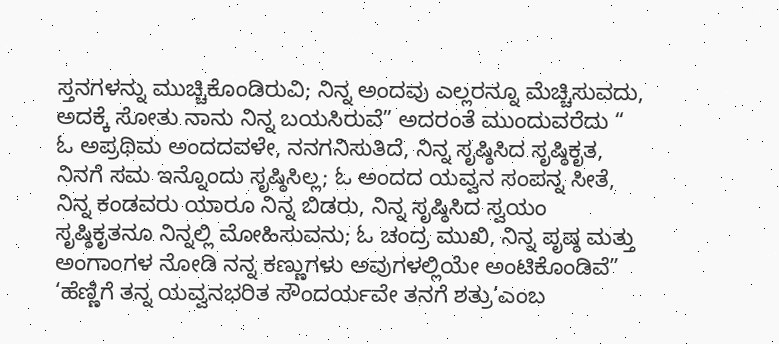ಸ್ತನಗಳನ್ನು ಮುಚ್ಚಿಕೊಂಡಿರುವಿ; ನಿನ್ನ ಅಂದವು ಎಲ್ಲರನ್ನೂ ಮೆಚ್ಚಿಸುವದು, ಅದಕ್ಕೆ ಸೋತು ನಾನು ನಿನ್ನ ಬಯಸಿರುವೆ” ಅದರಂತೆ ಮುಂದುವರೆದು “ ಓ ಅಪ್ರಥಿಮ ಅಂದದವಳೇ, ನನಗನಿಸುತಿದೆ, ನಿನ್ನ ಸೃಷ್ಠಿಸಿದ ಸೃಷ್ಠಿಕೃತ, ನಿನಗೆ ಸಮ ಇನ್ನೊಂದು ಸೃಷ್ಠಿಸಿಲ್ಲ; ಓ ಅಂದದ ಯವ್ವನ ಸಂಪನ್ನ ಸೀತೆ, ನಿನ್ನ ಕಂಡವರು ಯಾರೂ ನಿನ್ನ ಬಿಡರು, ನಿನ್ನ ಸೃಷ್ಠಿಸಿದ ಸ್ವಯಂ ಸೃಷ್ಠಿಕೃತನೂ ನಿನ್ನಲ್ಲಿ ಮೋಹಿಸುವನು; ಓ ಚಂದ್ರ ಮುಖಿ, ನಿನ್ನ ಪೃಷ್ಠ ಮತ್ತು ಅಂಗಾಂಗಳ ನೋಡಿ ನನ್ನ ಕಣ್ಣುಗಳು ಅವುಗಳಲ್ಲಿಯೇ ಅಂಟಿಕೊಂಡಿವೆ” ‘ಹೆಣ್ಣಿಗೆ ತನ್ನ ಯವ್ವನಭರಿತ ಸೌಂದರ್ಯವೇ ತನಗೆ ಶತ್ರು’ಎಂಬ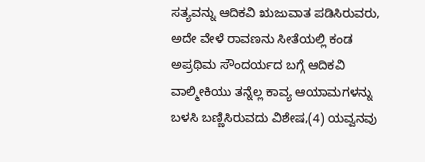ಸತ್ಯವನ್ನು ಆದಿಕವಿ ಋಜುವಾತ ಪಡಿಸಿರುವರು, ಅದೇ ವೇಳೆ ರಾವಣನು ಸೀತೆಯಲ್ಲಿ ಕಂಡ ಅಪ್ರಥಿಮ ಸೌಂದರ್ಯದ ಬಗ್ಗೆ ಆದಿಕವಿ ವಾಲ್ಮೀಕಿಯು ತನ್ನೆಲ್ಲ ಕಾವ್ಯ ಆಯಾಮಗಳನ್ನು ಬಳಸಿ ಬಣ್ಣಿಸಿರುವದು ವಿಶೇಷ,(4) ಯವ್ವನವು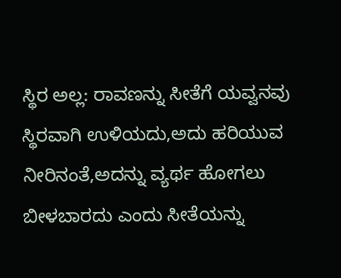ಸ್ಥಿರ ಅಲ್ಲ: ರಾವಣನ್ನು ಸೀತೆಗೆ ಯವ್ವನವು ಸ್ಥಿರವಾಗಿ ಉಳಿಯದು,ಅದು ಹರಿಯುವ ನೀರಿನಂತೆ,ಅದನ್ನು ವ್ಯರ್ಥ ಹೋಗಲು ಬೀಳಬಾರದು ಎಂದು ಸೀತೆಯನ್ನು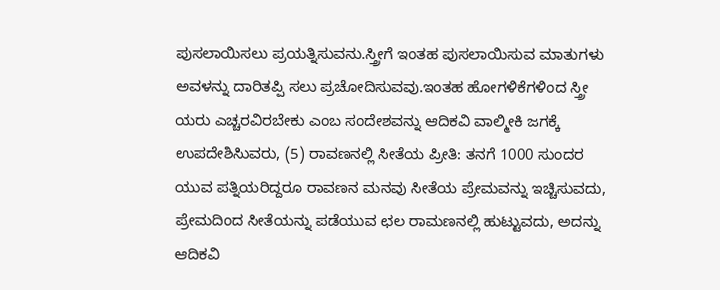ಪುಸಲಾಯಿಸಲು ಪ್ರಯತ್ನಿಸುವನು.ಸ್ತ್ರೀಗೆ ಇಂತಹ ಪುಸಲಾಯಿಸುವ ಮಾತುಗಳು ಅವಳನ್ನು ದಾರಿತಪ್ಪಿ ಸಲು ಪ್ರಚೋದಿಸುವವು.ಇಂತಹ ಹೋಗಳಿಕೆಗಳಿಂದ ಸ್ತ್ರೀ ಯರು ಎಚ್ಚರವಿರಬೇಕು ಎಂಬ ಸಂದೇಶವನ್ನು ಆದಿಕವಿ ವಾಲ್ಮೀಕಿ ಜಗಕ್ಕೆ ಉಪದೇಶಿಸಿುವರು, (5) ರಾವಣನಲ್ಲಿ ಸೀತೆಯ ಪ್ರೀತಿ: ತನಗೆ 1000 ಸುಂದರ ಯುವ ಪತ್ನಿಯರಿದ್ದರೂ ರಾವಣನ ಮನವು ಸೀತೆಯ ಪ್ರೇಮವನ್ನು ಇಚ್ಚಿಸುವದು, ಪ್ರೇಮದಿಂದ ಸೀತೆಯನ್ನು ಪಡೆಯುವ ಛಲ ರಾಮಣನಲ್ಲಿ ಹುಟ್ಟುವದು, ಅದನ್ನು ಆದಿಕವಿ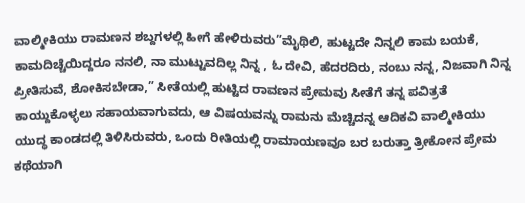ವಾಲ್ಮೀಕಿಯು ರಾಮಣನ ಶಬ್ದಗಳಲ್ಲಿ ಹೀಗೆ ಹೇಳಿರುವರು”ಮೈಥಿಲಿ, ಹುಟ್ಟದೇ ನಿನ್ನಲಿ ಕಾಮ ಬಯಕೆ, ಕಾಮದಿಚ್ಚೆಯಿದ್ದರೂ ನನಲಿ, ನಾ ಮುಟ್ಟುವದಿಲ್ಲ ನಿನ್ನ , ಓ ದೇವಿ, ಹೆದರದಿರು, ನಂಬು ನನ್ನ, ನಿಜವಾಗಿ ನಿನ್ನ ಪ್ರೀತಿಸುವೆ, ಶೋಕಿಸಬೇಡಾ,” ಸೀತೆಯಲ್ಲಿ ಹುಟ್ಟಿದ ರಾವಣನ ಪ್ರೇಮವು ಸೀತೆಗೆ ತನ್ನ ಪವಿತ್ರತೆ ಕಾಯ್ದುಕೊಳ್ಳಲು ಸಹಾಯವಾಗುವದು, ಆ ವಿಷಯವನ್ನು ರಾಮನು ಮೆಚ್ಚಿದನ್ನ ಆದಿಕವಿ ವಾಲ್ಮೀಕಿಯು ಯುದ್ಧ ಕಾಂಡದಲ್ಲಿ ತಿಳಿಸಿರುವರು, ಒಂದು ರೀತಿಯಲ್ಲಿ ರಾಮಾಯಣವೂ ಬರ ಬರುತ್ತಾ ತ್ರೀಕೋನ ಪ್ರೇಮ ಕಥೆಯಾಗಿ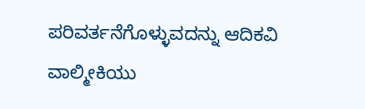ಪರಿವರ್ತನೆಗೊಳ್ಳುವದನ್ನು ಆದಿಕವಿ ವಾಲ್ಮೀಕಿಯು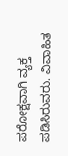ಪರೋಕ್ಷವಾಗಿ ವ್ಯಕ್ತ ಪಡಿಸಿರುವರು. ವಿವಾಹಿತ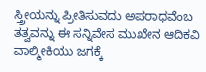ಸ್ತ್ರೀಯನ್ನು ಪ್ರೀತಿಸುವದು ಅಪರಾಧವೆಂಬ ತತ್ವವನ್ನು ಈ ಸನ್ನಿವೇಸ ಮುಖೇನ ಆದಿಕವಿ ವಾಲ್ಮೀಕಿಯು ಜಗಕ್ಕೆ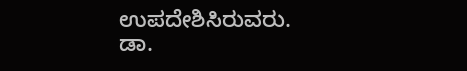ಉಪದೇಶಿಸಿರುವರು.
ಡಾ.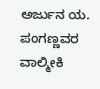ಅರ್ಜುನ ಯ. ಪಂಗಣ್ಣವರ ವಾಲ್ಮೀಕಿ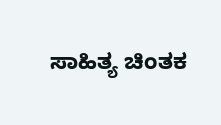ಸಾಹಿತ್ಯ ಚಿಂತಕ